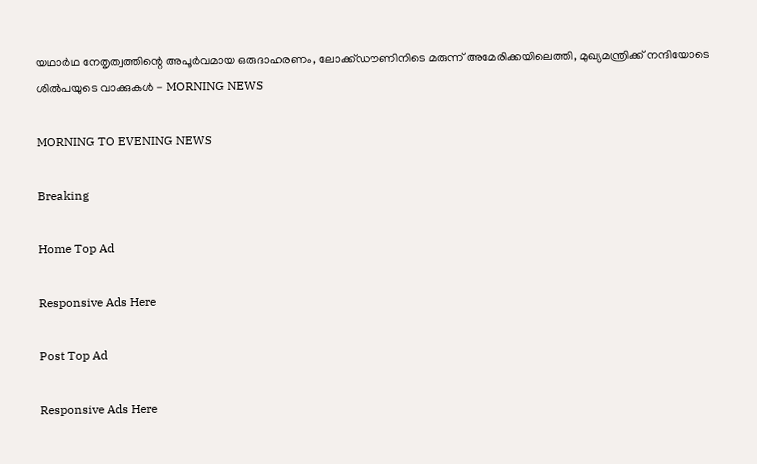യഥാര്‍ഥ നേതൃത്വത്തിന്റെ അപൂര്‍വമായ ഒരുദാഹരണം, ലോക്ക്ഡൗണിനിടെ മരുന്ന് അമേരിക്കയിലെത്തി, മുഖ്യമന്ത്രിക്ക് നന്ദിയോടെ ശില്‍പയുടെ വാക്കുകള്‍ - MORNING NEWS

MORNING TO EVENING NEWS

Breaking

Home Top Ad

Responsive Ads Here

Post Top Ad

Responsive Ads Here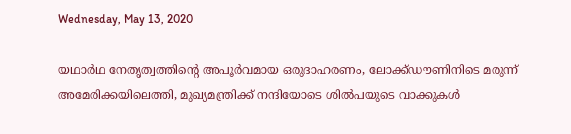Wednesday, May 13, 2020

യഥാര്‍ഥ നേതൃത്വത്തിന്റെ അപൂര്‍വമായ ഒരുദാഹരണം, ലോക്ക്ഡൗണിനിടെ മരുന്ന് അമേരിക്കയിലെത്തി, മുഖ്യമന്ത്രിക്ക് നന്ദിയോടെ ശില്‍പയുടെ വാക്കുകള്‍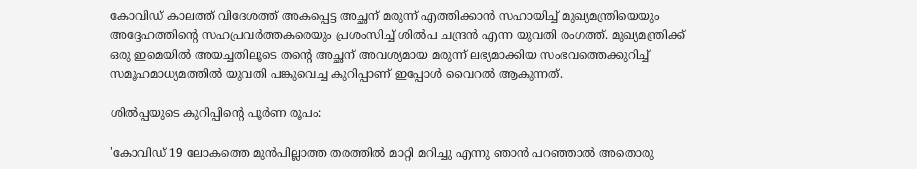കോവിഡ് കാലത്ത് വിദേശത്ത് അകപ്പെട്ട അച്ഛന് മരുന്ന് എത്തിക്കാന്‍ സഹായിച്ച് മുഖ്യമന്ത്രിയെയും അദ്ദേഹത്തിന്റെ സഹപ്രവര്‍ത്തകരെയും പ്രശംസിച്ച് ശില്‍പ ചന്ദ്രന്‍ എന്ന യുവതി രംഗത്ത്. മുഖ്യമന്ത്രിക്ക് ഒരു ഇമെയില്‍ അയച്ചതിലൂടെ തന്റെ അച്ഛന് അവശ്യമായ മരുന്ന് ലഭ്യമാക്കിയ സംഭവത്തെക്കുറിച്ച് സമൂഹമാധ്യമത്തില്‍ യുവതി പങ്കുവെച്ച കുറിപ്പാണ് ഇപ്പോള്‍ വൈറല്‍ ആകുന്നത്.

ശില്‍പ്പയുടെ കുറിപ്പിന്റെ പൂര്‍ണ രൂപം:

'കോവിഡ് 19 ലോകത്തെ മുന്‍പില്ലാത്ത തരത്തില്‍ മാറ്റി മറിച്ചു എന്നു ഞാന്‍ പറഞ്ഞാല്‍ അതൊരു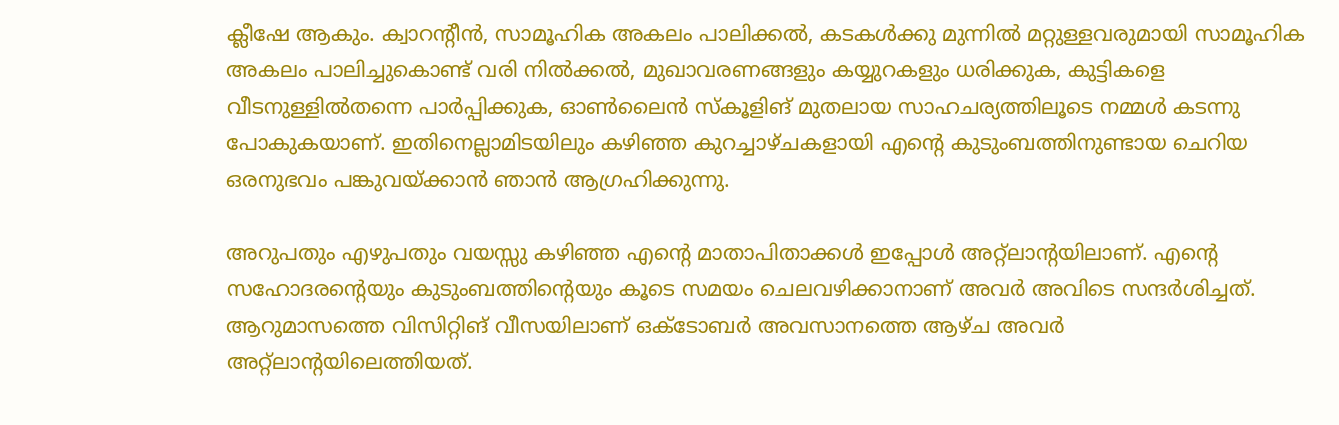ക്ലീഷേ ആകും. ക്വാറന്റീന്‍, സാമൂഹിക അകലം പാലിക്കല്‍, കടകള്‍ക്കു മുന്നില്‍ മറ്റുള്ളവരുമായി സാമൂഹിക അകലം പാലിച്ചുകൊണ്ട് വരി നില്‍ക്കല്‍, മുഖാവരണങ്ങളും കയ്യുറകളും ധരിക്കുക, കുട്ടികളെ വീടനുള്ളില്‍തന്നെ പാര്‍പ്പിക്കുക, ഓണ്‍ലൈന്‍ സ്‌കൂളിങ് മുതലായ സാഹചര്യത്തിലൂടെ നമ്മള്‍ കടന്നു പോകുകയാണ്. ഇതിനെല്ലാമിടയിലും കഴിഞ്ഞ കുറച്ചാഴ്ചകളായി എന്റെ കുടുംബത്തിനുണ്ടായ ചെറിയ ഒരനുഭവം പങ്കുവയ്ക്കാന്‍ ഞാന്‍ ആഗ്രഹിക്കുന്നു.

അറുപതും എഴുപതും വയസ്സു കഴിഞ്ഞ എന്റെ മാതാപിതാക്കള്‍ ഇപ്പോള്‍ അറ്റ്‌ലാന്റയിലാണ്. എന്റെ സഹോദരന്റെയും കുടുംബത്തിന്റെയും കൂടെ സമയം ചെലവഴിക്കാനാണ് അവര്‍ അവിടെ സന്ദര്‍ശിച്ചത്. ആറുമാസത്തെ വിസിറ്റിങ് വീസയിലാണ് ഒക്ടോബര്‍ അവസാനത്തെ ആഴ്ച അവര്‍ അറ്റ്‌ലാന്റയിലെത്തിയത്.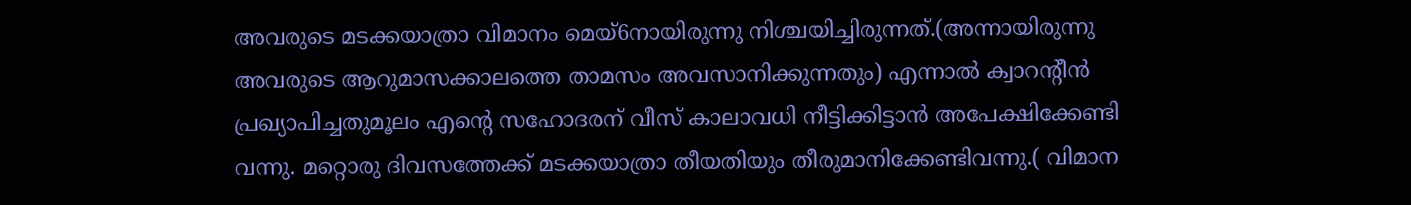അവരുടെ മടക്കയാത്രാ വിമാനം മെയ്6നായിരുന്നു നിശ്ചയിച്ചിരുന്നത്.(അന്നായിരുന്നു അവരുടെ ആറുമാസക്കാലത്തെ താമസം അവസാനിക്കുന്നതും) എന്നാല്‍ ക്വാറന്റീന്‍ പ്രഖ്യാപിച്ചതുമൂലം എന്റെ സഹോദരന് വീസ് കാലാവധി നീട്ടിക്കിട്ടാന്‍ അപേക്ഷിക്കേണ്ടി വന്നു. മറ്റൊരു ദിവസത്തേക്ക് മടക്കയാത്രാ തീയതിയും തീരുമാനിക്കേണ്ടിവന്നു.( വിമാന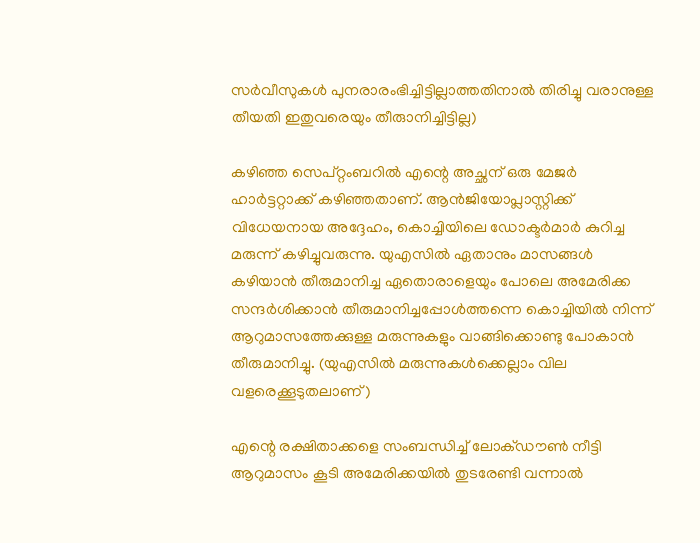സര്‍വീസുകള്‍ പുനരാരംഭിച്ചിട്ടില്ലാത്തതിനാല്‍ തിരിച്ചു വരാനുള്ള തീയതി ഇതുവരെയും തീരുാനിച്ചിട്ടില്ല)

കഴിഞ്ഞ സെപ്റ്റംബറില്‍ എന്റെ അച്ഛന് ഒരു മേജര്‍ ഹാര്‍ട്ടറ്റാക്ക് കഴിഞ്ഞതാണ്. ആന്‍ജിയോപ്ലാസ്റ്റിക്ക് വിധേയനായ അദ്ദേഹം, കൊച്ചിയിലെ ഡോക്ടര്‍മാര്‍ കുറിച്ച മരുന്ന് കഴിച്ചുവരുന്നു. യുഎസില്‍ ഏതാനും മാസങ്ങള്‍ കഴിയാന്‍ തീരുമാനിച്ച ഏതൊരാളെയും പോലെ അമേരിക്ക സന്ദര്‍ശിക്കാന്‍ തീരുമാനിച്ചപ്പോള്‍ത്തന്നെ കൊച്ചിയില്‍ നിന്ന് ആറുമാസത്തേക്കുള്ള മരുന്നുകളും വാങ്ങിക്കൊണ്ടു പോകാന്‍ തീരുമാനിച്ചു. (യുഎസില്‍ മരുന്നുകള്‍ക്കെല്ലാം വില വളരെക്കൂടുതലാണ്)

എന്റെ രക്ഷിതാക്കളെ സംബന്ധിച്ച് ലോക്ഡൗണ്‍ നീട്ടി ആറുമാസം കൂടി അമേരിക്കയില്‍ തുടരേണ്ടി വന്നാല്‍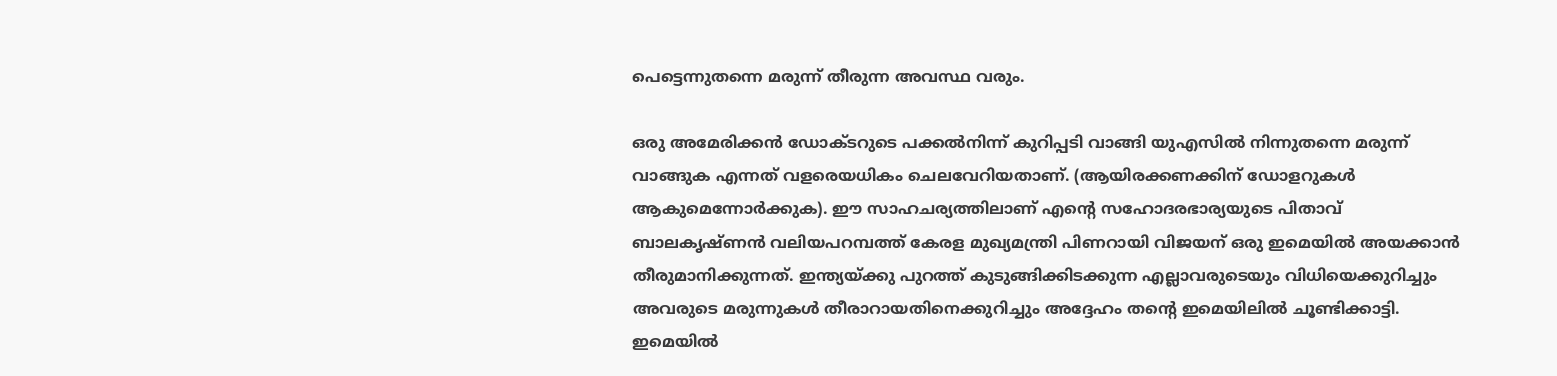പെട്ടെന്നുതന്നെ മരുന്ന് തീരുന്ന അവസ്ഥ വരും.

ഒരു അമേരിക്കന്‍ ഡോക്ടറുടെ പക്കല്‍നിന്ന് കുറിപ്പടി വാങ്ങി യുഎസില്‍ നിന്നുതന്നെ മരുന്ന് വാങ്ങുക എന്നത് വളരെയധികം ചെലവേറിയതാണ്. (ആയിരക്കണക്കിന് ഡോളറുകള്‍ ആകുമെന്നോര്‍ക്കുക). ഈ സാഹചര്യത്തിലാണ് എന്റെ സഹോദരഭാര്യയുടെ പിതാവ് ബാലകൃഷ്ണന്‍ വലിയപറമ്പത്ത് കേരള മുഖ്യമന്ത്രി പിണറായി വിജയന് ഒരു ഇമെയില്‍ അയക്കാന്‍ തീരുമാനിക്കുന്നത്. ഇന്ത്യയ്ക്കു പുറത്ത് കുടുങ്ങിക്കിടക്കുന്ന എല്ലാവരുടെയും വിധിയെക്കുറിച്ചും അവരുടെ മരുന്നുകള്‍ തീരാറായതിനെക്കുറിച്ചും അദ്ദേഹം തന്റെ ഇമെയിലില്‍ ചൂണ്ടിക്കാട്ടി. ഇമെയില്‍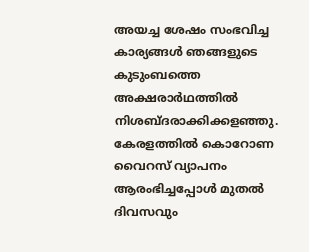അയച്ച ശേഷം സംഭവിച്ച കാര്യങ്ങള്‍ ഞങ്ങളുടെ കുടുംബത്തെ അക്ഷരാര്‍ഥത്തില്‍ നിശബ്ദരാക്കിക്കളഞ്ഞു. കേരളത്തില്‍ കൊറോണ വൈറസ് വ്യാപനം ആരംഭിച്ചപ്പോള്‍ മുതല്‍ ദിവസവും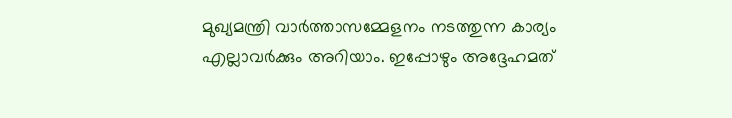മുഖ്യമന്ത്രി വാര്‍ത്താസമ്മേളനം നടത്തുന്ന കാര്യം എല്ലാവര്‍ക്കും അറിയാം. ഇപ്പോഴും അദ്ദേഹമത്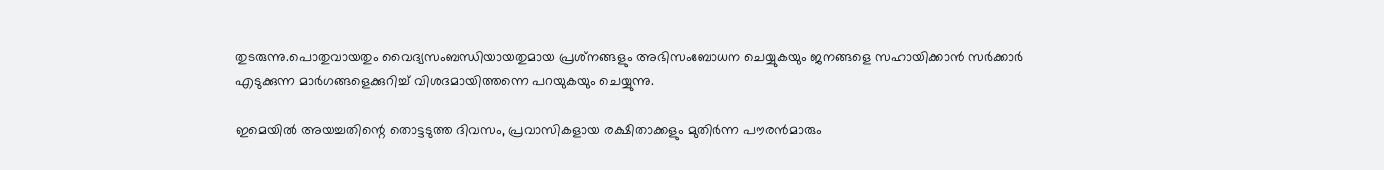തുടരുന്നു.പൊതുവായതും വൈദ്യസംബന്ധിയായതുമായ പ്രശ്‌നങ്ങളും അഭിസംബോധന ചെയ്യുകയും ജനങ്ങളെ സഹായിക്കാന്‍ സര്‍ക്കാര്‍ എടുക്കുന്ന മാര്‍ഗങ്ങളെക്കുറിച്ച് വിശദമായിത്തന്നെ പറയുകയും ചെയ്യുന്നു.

ഇമെയില്‍ അയച്ചതിന്റെ തൊട്ടടുത്ത ദിവസം, പ്രവാസികളായ രക്ഷിതാക്കളും മുതിര്‍ന്ന പൗരന്‍മാരും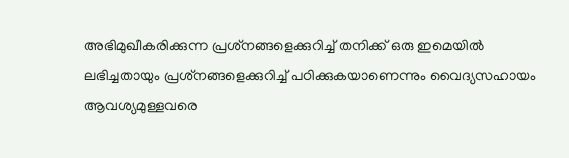അഭിമുഖീകരിക്കുന്ന പ്രശ്‌നങ്ങളെക്കുറിച്ച് തനിക്ക് ഒരു ഇമെയില്‍ ലഭിച്ചതായും പ്രശ്‌നങ്ങളെക്കുറിച്ച് പഠിക്കുകയാണെന്നും വൈദ്യസഹായം ആവശ്യമുള്ളവരെ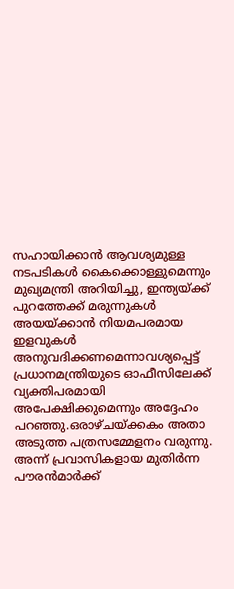സഹായിക്കാന്‍ ആവശ്യമുള്ള നടപടികള്‍ കൈക്കൊള്ളുമെന്നും മുഖ്യമന്ത്രി അറിയിച്ചു, ഇന്ത്യയ്ക്ക് പുറത്തേക്ക് മരുന്നുകള്‍ അയയ്ക്കാന്‍ നിയമപരമായ ഇളവുകള്‍ അനുവദിക്കണമെന്നാവശ്യപ്പെട്ട് പ്രധാനമന്ത്രിയുടെ ഓഫീസിലേക്ക് വ്യക്തിപരമായി അപേക്ഷിക്കുമെന്നും അദ്ദേഹം പറഞ്ഞു.ഒരാഴ്ചയ്ക്കകം അതാ അടുത്ത പത്രസമ്മേളനം വരുന്നു. അന്ന് പ്രവാസികളായ മുതിര്‍ന്ന പൗരന്‍മാര്‍ക്ക്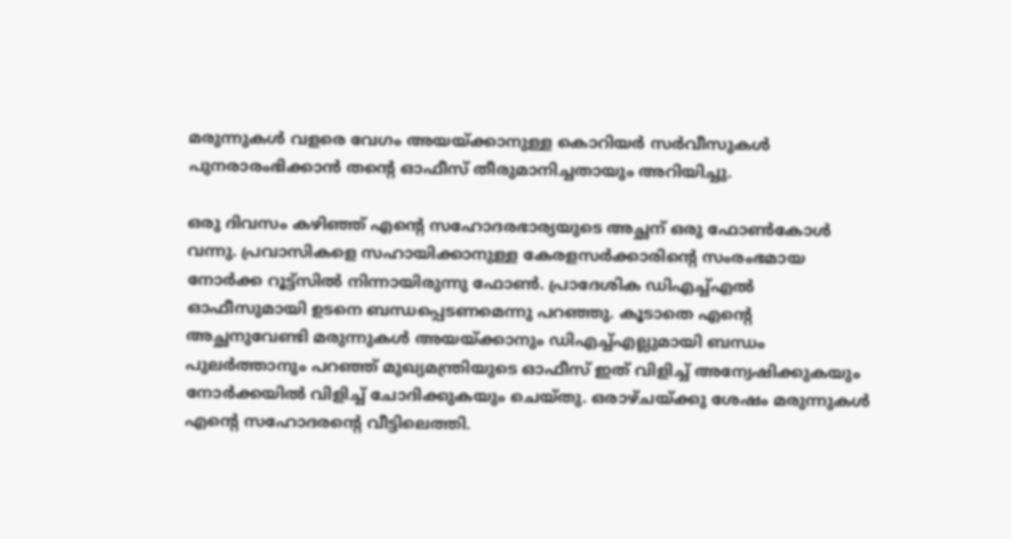മരുന്നുകള്‍ വളരെ വേഗം അയയ്ക്കാനുള്ള കൊറിയര്‍ സര്‍വീസുകള്‍ പുനരാരംഭിക്കാന്‍ തന്റെ ഓഫീസ് തീരുമാനിച്ചതായും അറിയിച്ചു.

ഒരു ദിവസം കഴിഞ്ഞ് എന്റെ സഹോദരഭാര്യയുടെ അച്ഛന് ഒരു ഫോണ്‍കോള്‍ വന്നു. പ്രവാസികളെ സഹായിക്കാനുള്ള കേരളസര്‍ക്കാരിന്റെ സംരംഭമായ നോര്‍ക്ക റൂട്ട്‌സില്‍ നിന്നായിരുന്നു ഫോണ്‍. പ്രാദേശിക ഡിഎച്ച്എല്‍ ഓഫീസുമായി ഉടനെ ബന്ധപ്പെടണമെന്നു പറഞ്ഞു. കൂടാതെ എന്റെ അച്ഛനുവേണ്ടി മരുന്നുകള്‍ അയയ്ക്കാനും ഡിഎച്ച്എല്ലുമായി ബന്ധം പുലര്‍ത്താനും പറഞ്ഞ് മുഖ്യമന്ത്രിയുടെ ഓഫീസ് ഇത് വിളിച്ച് അന്വേഷിക്കുകയും നോര്‍ക്കയില്‍ വിളിച്ച് ചോദിക്കുകയും ചെയ്തു. ഒരാഴ്ചയ്ക്കു ശേഷം മരുന്നുകള്‍ എന്റെ സഹോദരന്റെ വീട്ടിലെത്തി.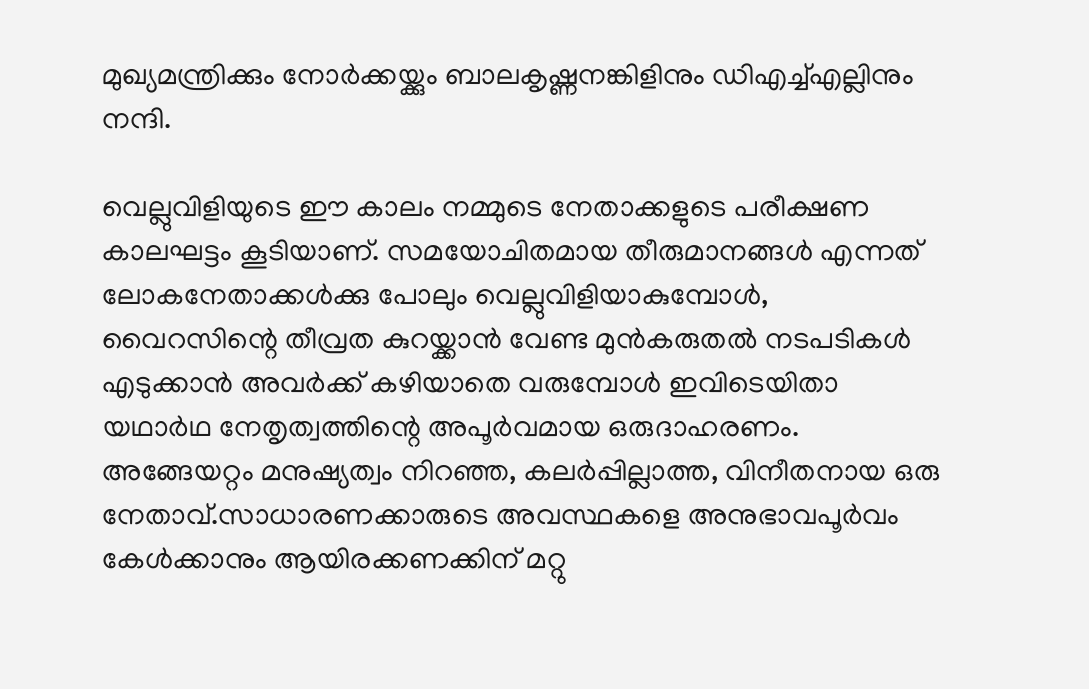മുഖ്യമന്ത്രിക്കും നോര്‍ക്കയ്ക്കും ബാലകൃഷ്ണനങ്കിളിനും ഡിഎച്ച്എല്ലിനും നന്ദി.

വെല്ലുവിളിയുടെ ഈ കാലം നമ്മുടെ നേതാക്കളുടെ പരീക്ഷണ കാലഘട്ടം കൂടിയാണ്. സമയോചിതമായ തീരുമാനങ്ങള്‍ എന്നത് ലോകനേതാക്കള്‍ക്കു പോലും വെല്ലുവിളിയാകുമ്പോള്‍, വൈറസിന്റെ തീവ്രത കുറയ്ക്കാന്‍ വേണ്ട മുന്‍കരുതല്‍ നടപടികള്‍ എടുക്കാന്‍ അവര്‍ക്ക് കഴിയാതെ വരുമ്പോള്‍ ഇവിടെയിതാ യഥാര്‍ഥ നേതൃത്വത്തിന്റെ അപൂര്‍വമായ ഒരുദാഹരണം. അങ്ങേയറ്റം മനുഷ്യത്വം നിറഞ്ഞ, കലര്‍പ്പില്ലാത്ത, വിനീതനായ ഒരു നേതാവ്.സാധാരണക്കാരുടെ അവസ്ഥകളെ അനുഭാവപൂര്‍വം കേള്‍ക്കാനും ആയിരക്കണക്കിന് മറ്റു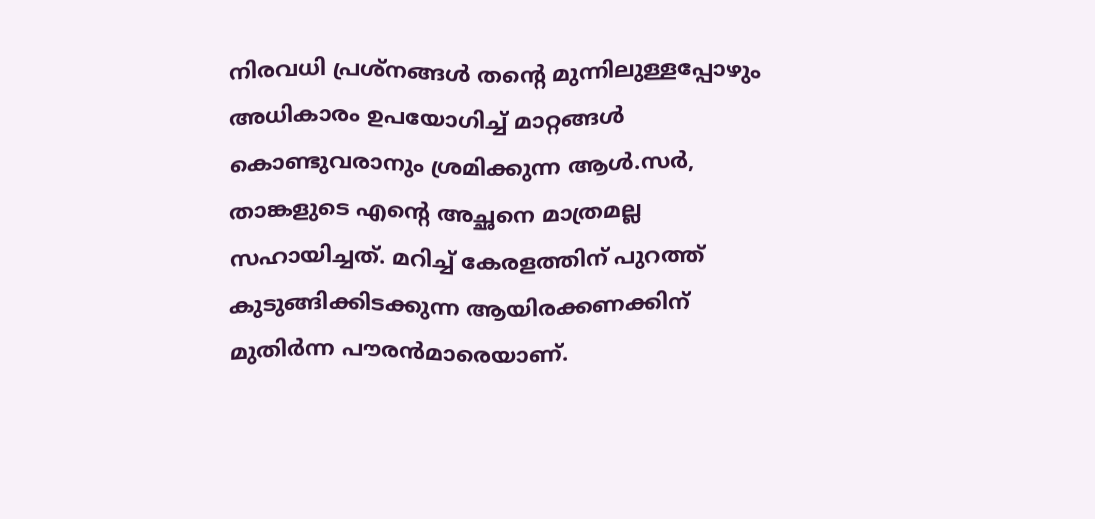നിരവധി പ്രശ്‌നങ്ങള്‍ തന്റെ മുന്നിലുള്ളപ്പോഴും അധികാരം ഉപയോഗിച്ച് മാറ്റങ്ങള്‍ കൊണ്ടുവരാനും ശ്രമിക്കുന്ന ആള്‍.സര്‍, താങ്കളുടെ എന്റെ അച്ഛനെ മാത്രമല്ല സഹായിച്ചത്. മറിച്ച് കേരളത്തിന് പുറത്ത് കുടുങ്ങിക്കിടക്കുന്ന ആയിരക്കണക്കിന് മുതിര്‍ന്ന പൗരന്‍മാരെയാണ്.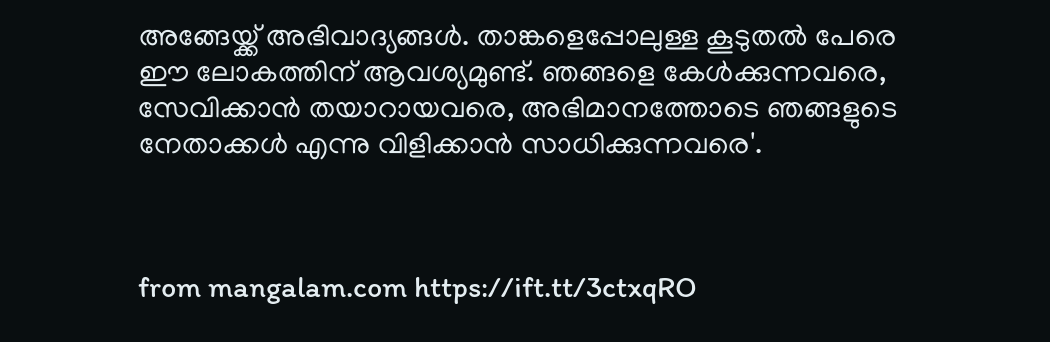അങ്ങേയ്ക്ക് അഭിവാദ്യങ്ങള്‍. താങ്കളെപ്പോലുള്ള കൂടുതല്‍ പേരെ ഈ ലോകത്തിന് ആവശ്യമുണ്ട്. ഞങ്ങളെ കേള്‍ക്കുന്നവരെ, സേവിക്കാന്‍ തയാറായവരെ, അഭിമാനത്തോടെ ഞങ്ങളുടെ നേതാക്കള്‍ എന്നു വിളിക്കാന്‍ സാധിക്കുന്നവരെ'.



from mangalam.com https://ift.tt/3ctxqRO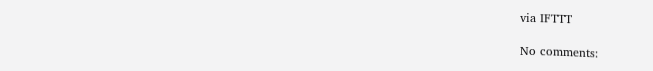via IFTTT

No comments: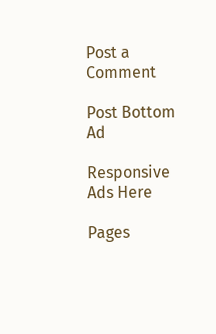Post a Comment

Post Bottom Ad

Responsive Ads Here

Pages